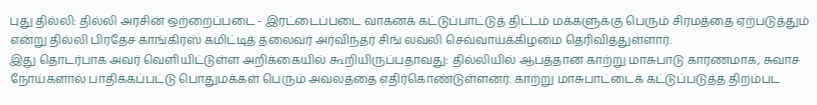புது தில்லி: தில்லி அரசின் ஒற்றைப்படை - இரட்டைப்படை வாகனக் கட்டுப்பாட்டுத் திட்டம் மக்களுக்கு பெரும் சிரமத்தை ஏற்படுத்தும் என்று தில்லி பிரதேச காங்கிரஸ் கமிட்டித் தலைவர் அர்விந்தர் சிங் லவ்லி செவ்வாய்க்கிழமை தெரிவித்துள்ளார்.
இது தொடர்பாக அவர் வெளியிட்டுள்ள அறிக்கையில் கூறியிருப்பதாவது: தில்லியில் ஆபத்தான காற்று மாசுபாடு காரணமாக, சுவாச நோய்களால் பாதிக்கப்பட்டு பொதுமக்கள் பெரும் அவலத்தை எதிர்கொண்டுள்ளனர். காற்று மாசுபாட்டைக் கட்டுப்படுத்த திறம்பட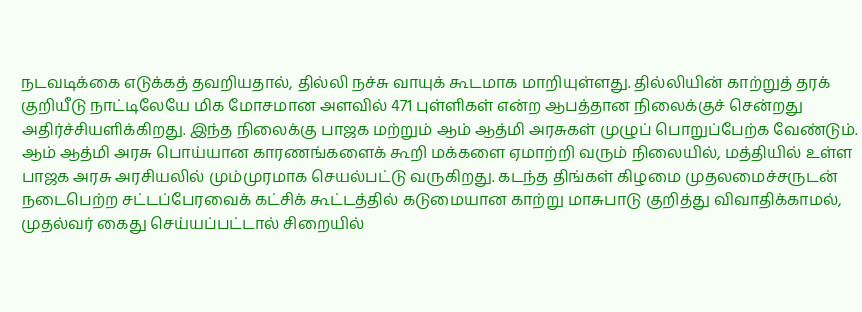நடவடிக்கை எடுக்கத் தவறியதால், தில்லி நச்சு வாயுக் கூடமாக மாறியுள்ளது. தில்லியின் காற்றுத் தரக் குறியீடு நாட்டிலேயே மிக மோசமான அளவில் 471 புள்ளிகள் என்ற ஆபத்தான நிலைக்குச் சென்றது அதிர்ச்சியளிக்கிறது. இந்த நிலைக்கு பாஜக மற்றும் ஆம் ஆத்மி அரசுகள் முழுப் பொறுப்பேற்க வேண்டும்.
ஆம் ஆத்மி அரசு பொய்யான காரணங்களைக் கூறி மக்களை ஏமாற்றி வரும் நிலையில், மத்தியில் உள்ள பாஜக அரசு அரசியலில் மும்முரமாக செயல்பட்டு வருகிறது. கடந்த திங்கள் கிழமை முதலமைச்சருடன் நடைபெற்ற சட்டப்பேரவைக் கட்சிக் கூட்டத்தில் கடுமையான காற்று மாசுபாடு குறித்து விவாதிக்காமல், முதல்வர் கைது செய்யப்பட்டால் சிறையில்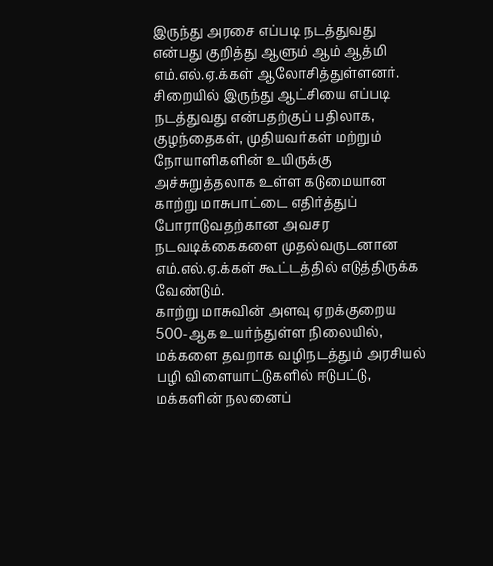இருந்து அரசை எப்படி நடத்துவது என்பது குறித்து ஆளும் ஆம் ஆத்மி எம்.எல்.ஏ.க்கள் ஆலோசித்துள்ளனர். சிறையில் இருந்து ஆட்சியை எப்படி நடத்துவது என்பதற்குப் பதிலாக, குழந்தைகள், முதியவர்கள் மற்றும் நோயாளிகளின் உயிருக்கு அச்சுறுத்தலாக உள்ள கடுமையான காற்று மாசுபாட்டை எதிர்த்துப் போராடுவதற்கான அவசர நடவடிக்கைகளை முதல்வருடனான எம்.எல்.ஏ.க்கள் கூட்டத்தில் எடுத்திருக்க வேண்டும்.
காற்று மாசுவின் அளவு ஏறக்குறைய 500-ஆக உயர்ந்துள்ள நிலையில், மக்களை தவறாக வழிநடத்தும் அரசியல் பழி விளையாட்டுகளில் ஈடுபட்டு, மக்களின் நலனைப்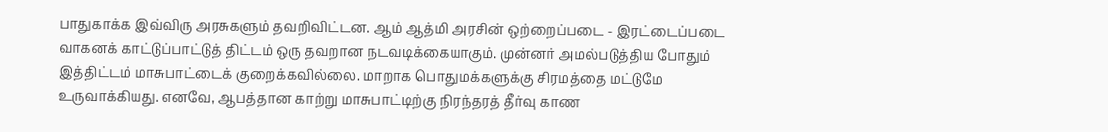பாதுகாக்க இவ்விரு அரசுகளும் தவறிவிட்டன. ஆம் ஆத்மி அரசின் ஒற்றைப்படை - இரட்டைப்படை வாகனக் காட்டுப்பாட்டுத் திட்டம் ஒரு தவறான நடவடிக்கையாகும். முன்னர் அமல்படுத்திய போதும் இத்திட்டம் மாசுபாட்டைக் குறைக்கவில்லை. மாறாக பொதுமக்களுக்கு சிரமத்தை மட்டுமே உருவாக்கியது. எனவே, ஆபத்தான காற்று மாசுபாட்டிற்கு நிரந்தரத் தீர்வு காண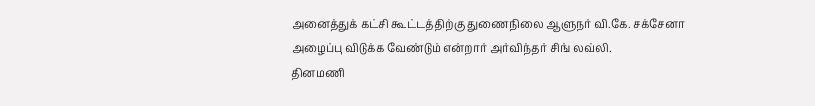அனைத்துக் கட்சி கூட்டத்திற்கு துணைநிலை ஆளுநர் வி.கே. சக்சேனா அழைப்பு விடுக்க வேண்டும் என்றார் அர்விந்தர் சிங் லவ்லி.
தினமணி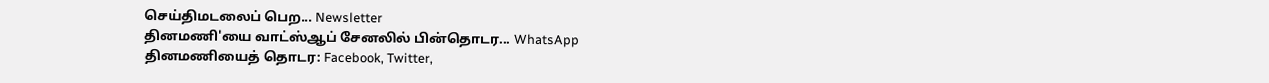செய்திமடலைப் பெற... Newsletter
தினமணி'யை வாட்ஸ்ஆப் சேனலில் பின்தொடர... WhatsApp
தினமணியைத் தொடர: Facebook, Twitter,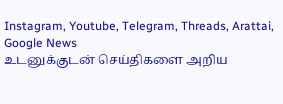Instagram, Youtube, Telegram, Threads, Arattai, Google News
உடனுக்குடன் செய்திகளை அறிய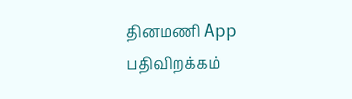தினமணி App பதிவிறக்கம்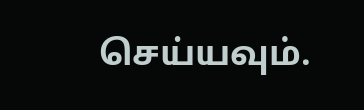செய்யவும்.